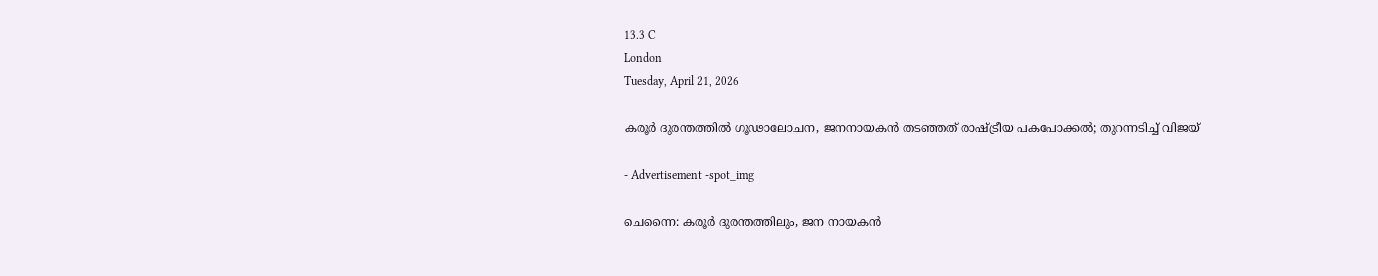13.3 C
London
Tuesday, April 21, 2026

കരൂര്‍ ദുരന്തത്തില്‍ ഗൂഢാലോചന, ജനനായകൻ തടഞ്ഞത് രാഷ്ട്രീയ പകപോക്കൽ; തുറന്നടിച്ച് വിജയ്

- Advertisement -spot_img

ചെന്നൈ: കരൂര്‍ ദുരന്തത്തിലും, ജന നായകന്‍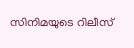സിനിമയുടെ റിലീസ്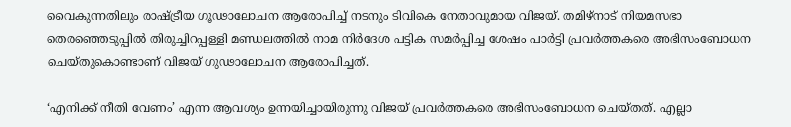വൈകുന്നതിലും രാഷ്ട്രീയ ഗൂഢാലോചന ആരോപിച്ച് നടനും ടിവികെ നേതാവുമായ വിജയ്. തമിഴ്‌നാട് നിയമസഭാ തെരഞ്ഞെടുപ്പില്‍ തിരുച്ചിറപ്പള്ളി മണ്ഡലത്തില്‍ നാമ നിര്‍ദേശ പട്ടിക സമര്‍പ്പിച്ച ശേഷം പാര്‍ട്ടി പ്രവര്‍ത്തകരെ അഭിസംബോധന ചെയ്തുകൊണ്ടാണ് വിജയ് ഗുഢാലോചന ആരോപിച്ചത്.

‘എനിക്ക് നീതി വേണം’ എന്ന ആവശ്യം ഉന്നയിച്ചായിരുന്നു വിജയ് പ്രവര്‍ത്തകരെ അഭിസംബോധന ചെയ്തത്. എല്ലാ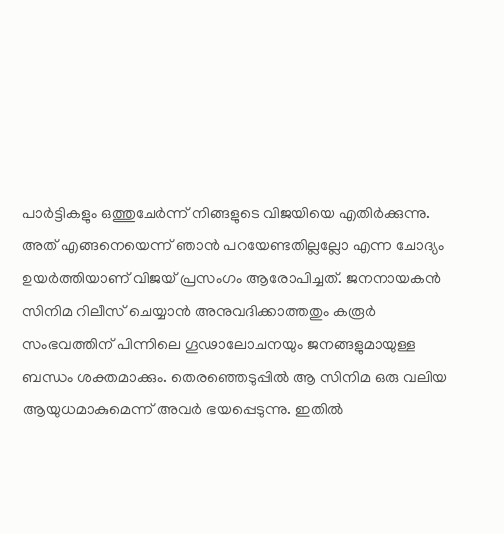പാര്‍ട്ടികളും ഒത്തുചേര്‍ന്ന് നിങ്ങളുടെ വിജയിയെ എതിര്‍ക്കുന്നു. അത് എങ്ങനെയെന്ന് ഞാന്‍ പറയേണ്ടതില്ലല്ലോ എന്ന ചോദ്യം ഉയര്‍ത്തിയാണ് വിജയ് പ്രസംഗം ആരോപിച്ചത്. ജനനായകന്‍ സിനിമ റിലീസ് ചെയ്യാന്‍ അനുവദിക്കാത്തതും കരൂര്‍ സംഭവത്തിന് പിന്നിലെ ഗൂഢാലോചനയും ജനങ്ങളുമായുള്ള ബന്ധം ശക്തമാക്കും. തെരഞ്ഞെടുപ്പില്‍ ആ സിനിമ ഒരു വലിയ ആയുധമാകുമെന്ന് അവര്‍ ഭയപ്പെടുന്നു. ഇതില്‍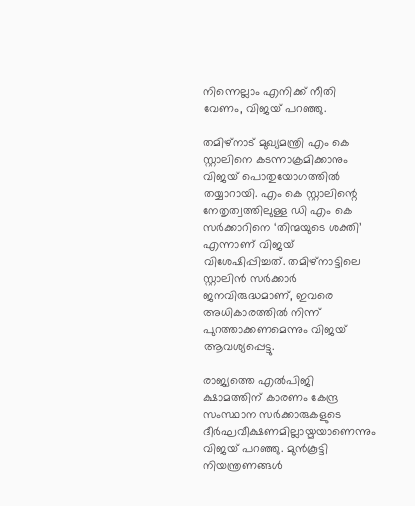നിന്നെല്ലാം എനിക്ക് നീതി വേണം, വിജയ് പറഞ്ഞു.

തമിഴ്‌നാട് മുഖ്യമന്ത്രി എം കെ സ്റ്റാലിനെ കടന്നാക്രമിക്കാനും വിജയ് പൊതുയോഗത്തില്‍ തയ്യാറായി. എം കെ സ്റ്റാലിന്റെ നേതൃത്വത്തിലുള്ള ഡി എം കെ സര്‍ക്കാറിനെ ‘തിന്മയുടെ ശക്തി’ എന്നാണ് വിജയ് വിശേഷിപ്പിച്ചത്. തമിഴ്‌നാട്ടിലെ സ്റ്റാലിന്‍ സര്‍ക്കാര്‍ ജനവിരുദ്ധമാണ്, ഇവരെ അധികാരത്തില്‍ നിന്ന് പുറത്താക്കണമെന്നും വിജയ് ആവശ്യപ്പെട്ടു.

രാജ്യത്തെ എല്‍പിജി ക്ഷാമത്തിന് കാരണം കേന്ദ്ര സംസ്ഥാന സര്‍ക്കാരുകളുടെ ദീര്‍ഘവീക്ഷണമില്ലായ്മയാണെന്നും വിജയ് പറഞ്ഞു. മുന്‍കൂട്ടി നിയന്ത്രണങ്ങള്‍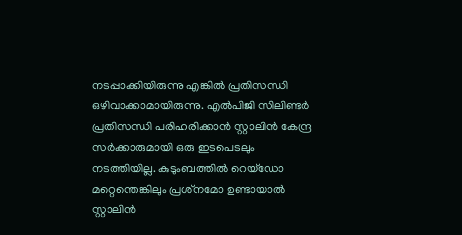നടപ്പാക്കിയിരുന്നു എങ്കില്‍ പ്രതിസന്ധി ഒഴിവാക്കാമായിരുന്നു. എല്‍പിജി സിലിണ്ടര്‍ പ്രതിസന്ധി പരിഹരിക്കാന്‍ സ്റ്റാലിന്‍ കേന്ദ്ര സര്‍ക്കാരുമായി ഒരു ഇടപെടലും നടത്തിയില്ല. കുടുംബത്തില്‍ റെയ്‌ഡോ മറ്റെന്തെങ്കിലും പ്രശ്‌നമോ ഉണ്ടായാല്‍ സ്റ്റാലിന്‍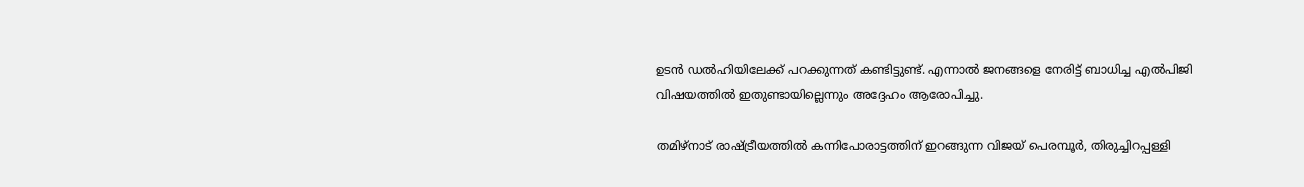ഉടന്‍ ഡല്‍ഹിയിലേക്ക് പറക്കുന്നത് കണ്ടിട്ടുണ്ട്. എന്നാല്‍ ജനങ്ങളെ നേരിട്ട് ബാധിച്ച എല്‍പിജി വിഷയത്തില്‍ ഇതുണ്ടായില്ലെന്നും അദ്ദേഹം ആരോപിച്ചു.

തമിഴ്‌നാട് രാഷ്ട്രീയത്തില്‍ കന്നിപോരാട്ടത്തിന് ഇറങ്ങുന്ന വിജയ് പെരമ്പൂര്‍, തിരുച്ചിറപ്പള്ളി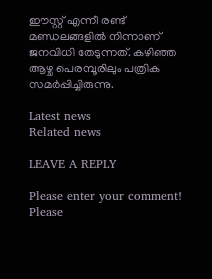ഈസ്റ്റ് എന്നീ രണ്ട് മണ്ഡലങ്ങളില്‍ നിന്നാണ് ജനവിധി തേടുന്നത്. കഴിഞ്ഞ ആഴ്ച പെരമ്പൂരിലും പത്രിക സമര്‍പ്പിച്ചിരുന്നു.

Latest news
Related news

LEAVE A REPLY

Please enter your comment!
Please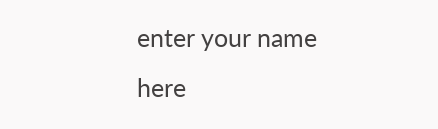enter your name here